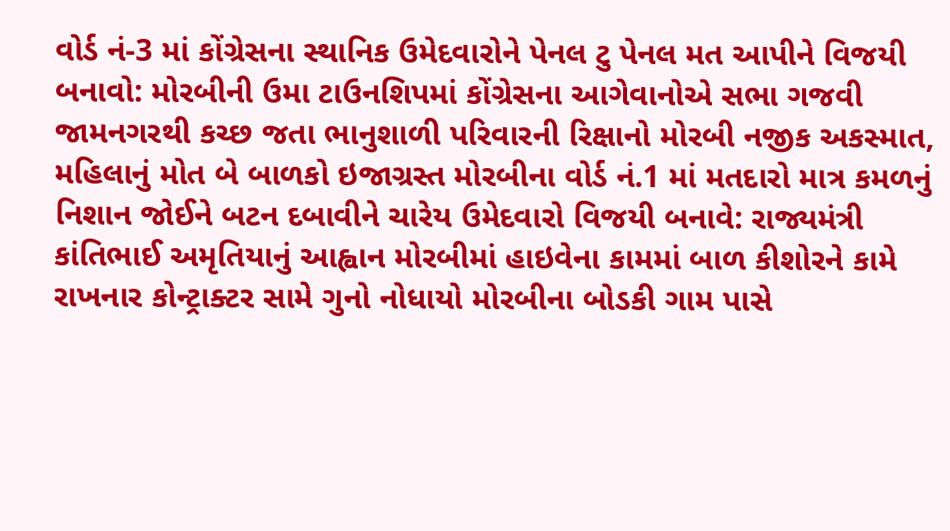વોર્ડ નં-3 માં કોંગ્રેસના સ્થાનિક ઉમેદવારોને પેનલ ટુ પેનલ મત આપીને વિજયી બનાવો: મોરબીની ઉમા ટાઉનશિપમાં કોંગ્રેસના આગેવાનોએ સભા ગજવી જામનગરથી કચ્છ જતા ભાનુશાળી પરિવારની રિક્ષાનો મોરબી નજીક અકસ્માત, મહિલાનું મોત બે બાળકો ઇજાગ્રસ્ત મોરબીના વોર્ડ નં.1 માં મતદારો માત્ર કમળનું નિશાન જોઈને બટન દબાવીને ચારેય ઉમેદવારો વિજયી બનાવે: રાજ્યમંત્રી કાંતિભાઈ અમૃતિયાનું આહ્વાન મોરબીમાં હાઇવેના કામમાં બાળ કીશોરને કામે રાખનાર કોન્ટ્રાક્ટર સામે ગુનો નોધાયો મોરબીના બોડકી ગામ પાસે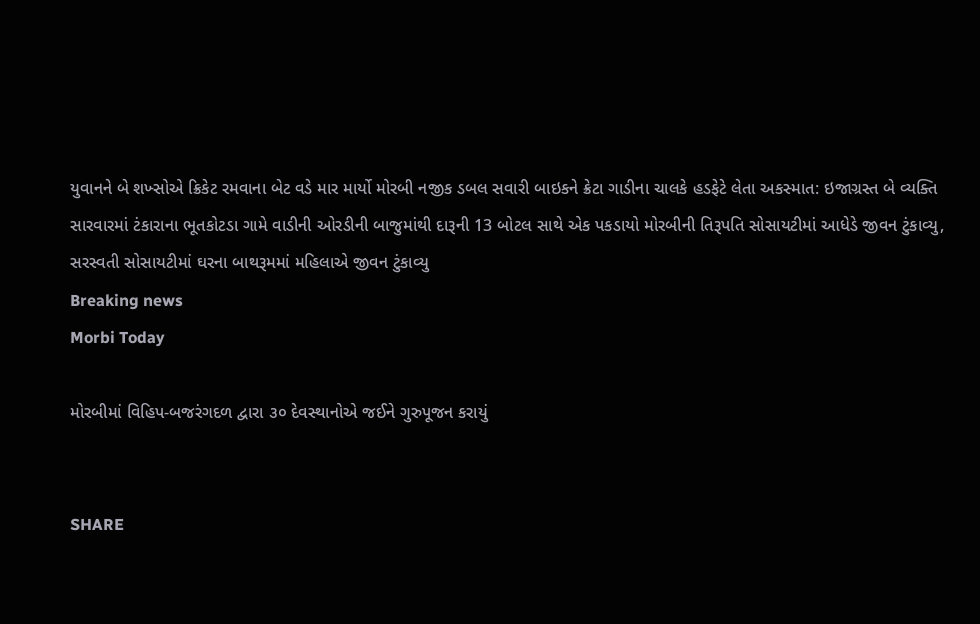યુવાનને બે શખ્સોએ ક્રિકેટ રમવાના બેટ વડે માર માર્યો મોરબી નજીક ડબલ સવારી બાઇકને ક્રેટા ગાડીના ચાલકે હડફેટે લેતા અકસ્માત: ઇજાગ્રસ્ત બે વ્યક્તિ સારવારમાં ટંકારાના ભૂતકોટડા ગામે વાડીની ઓરડીની બાજુમાંથી દારૂની 13 બોટલ સાથે એક પકડાયો મોરબીની તિરૂપતિ સોસાયટીમાં આધેડે જીવન ટુંકાવ્યુ, સરસ્વતી સોસાયટીમાં ઘરના બાથરૂમમાં મહિલાએ જીવન ટુંકાવ્યુ
Breaking news
Morbi Today

મોરબીમાં વિહિપ-બજરંગદળ દ્વારા ૩૦ દેવસ્થાનોએ જઈને ગુરુપૂજન કરાયું


SHARE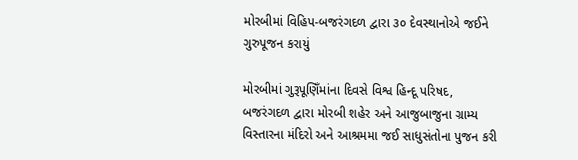મોરબીમાં વિહિપ-બજરંગદળ દ્વારા ૩૦ દેવસ્થાનોએ જઈને ગુરુપૂજન કરાયું

મોરબીમાં ગુરૂપૂણિઁમાંના દિવસે વિશ્વ હિન્દૂ પરિષદ, બજરંગદળ દ્વારા મોરબી શહેર અને આજુબાજુના ગ્રામ્ય વિસ્તારના મંદિરો અને આશ્રમમા જઈ સાધુસંતોના પુજન કરી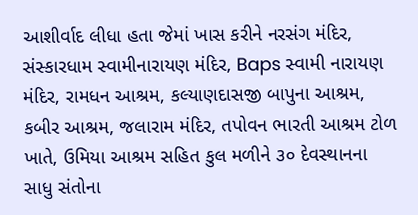આશીર્વાદ લીધા હતા જેમાં ખાસ કરીને નરસંગ મંદિર, સંસ્કારધામ સ્વામીનારાયણ મંદિર, Baps સ્વામી નારાયણ મંદિર, રામધન આશ્રમ, કલ્યાણદાસજી બાપુના આશ્રમ, કબીર આશ્રમ, જલારામ મંદિર, તપોવન ભારતી આશ્રમ ટોળ ખાતે, ઉમિયા આશ્રમ સહિત કુલ મળીને ૩૦ દેવસ્થાનના સાધુ સંતોના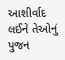આશીર્વાદ લઈને તેઓનું પુજન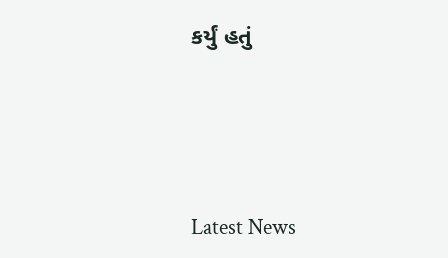કર્યું હતું






Latest News